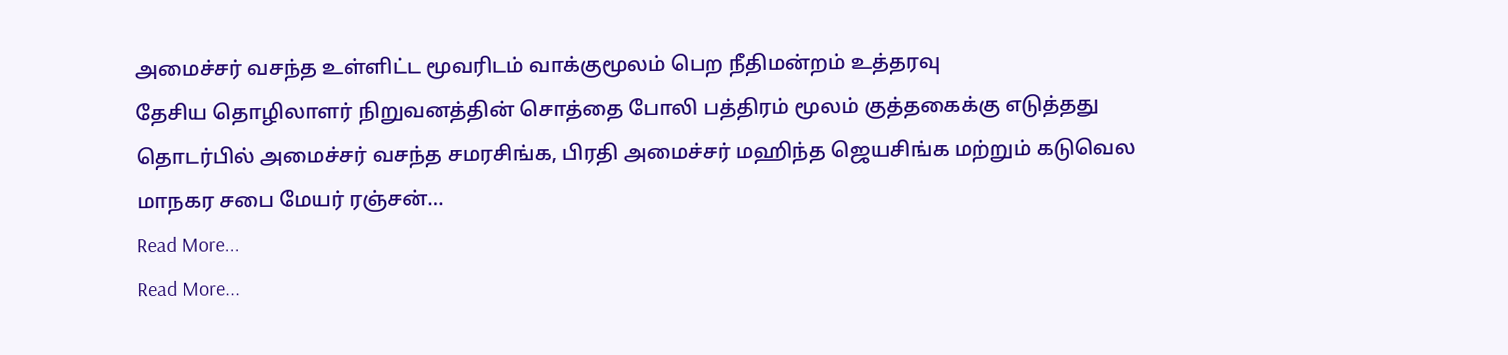அமைச்சர் வசந்த உள்ளிட்ட மூவரிடம் வாக்குமூலம் பெற நீதிமன்றம் உத்தரவு
தேசிய தொழிலாளர் நிறுவனத்தின் சொத்தை போலி பத்திரம் மூலம் குத்தகைக்கு எடுத்தது தொடர்பில் அமைச்சர் வசந்த சமரசிங்க, பிரதி அமைச்சர் மஹிந்த ஜெயசிங்க மற்றும் கடுவெல மாநகர சபை மேயர் ரஞ்சன்…
Read More...
Read More...